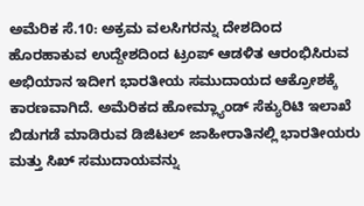ಅಮೆರಿಕ ಸೆ.10: ಅಕ್ರಮ ವಲಸಿಗರನ್ನು ದೇಶದಿಂದ ಹೊರಹಾಕುವ ಉದ್ದೇಶದಿಂದ ಟ್ರಂಪ್ ಆಡಳಿತ ಆರಂಭಿಸಿರುವ ಅಭಿಯಾನ ಇದೀಗ ಭಾರತೀಯ ಸಮುದಾಯದ ಆಕ್ರೋಶಕ್ಕೆ ಕಾರಣವಾಗಿದೆ. ಅಮೆರಿಕದ ಹೋಮ್ಲ್ಯಾಂಡ್ ಸೆಕ್ಯುರಿಟಿ ಇಲಾಖೆ ಬಿಡುಗಡೆ ಮಾಡಿರುವ ಡಿಜಿಟಲ್ ಜಾಹೀರಾತಿನಲ್ಲಿ ಭಾರತೀಯರು ಮತ್ತು ಸಿಖ್ ಸಮುದಾಯವನ್ನು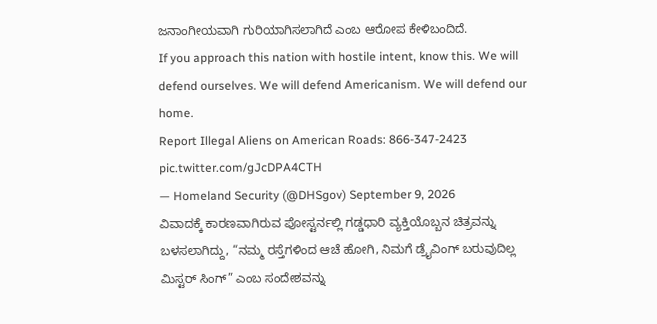ಜನಾಂಗೀಯವಾಗಿ ಗುರಿಯಾಗಿಸಲಾಗಿದೆ ಎಂಬ ಆರೋಪ ಕೇಳಿಬಂದಿದೆ.
If you approach this nation with hostile intent, know this. We will defend ourselves. We will defend Americanism. We will defend our home.
Report Illegal Aliens on American Roads: 866-347-2423 pic.twitter.com/gJcDPA4CTH
— Homeland Security (@DHSgov) September 9, 2026
ವಿವಾದಕ್ಕೆ ಕಾರಣವಾಗಿರುವ ಪೋಸ್ಟರ್ನಲ್ಲಿ ಗಡ್ಡಧಾರಿ ವ್ಯಕ್ತಿಯೊಬ್ಬನ ಚಿತ್ರವನ್ನು ಬಳಸಲಾಗಿದ್ದು, “ನಮ್ಮ ರಸ್ತೆಗಳಿಂದ ಆಚೆ ಹೋಗಿ, ನಿಮಗೆ ಡ್ರೈವಿಂಗ್ ಬರುವುದಿಲ್ಲ ಮಿಸ್ಟರ್ ಸಿಂಗ್” ಎಂಬ ಸಂದೇಶವನ್ನು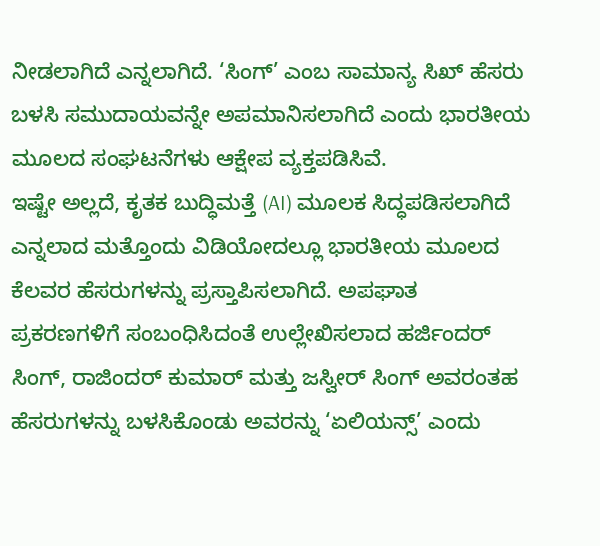ನೀಡಲಾಗಿದೆ ಎನ್ನಲಾಗಿದೆ. ‘ಸಿಂಗ್’ ಎಂಬ ಸಾಮಾನ್ಯ ಸಿಖ್ ಹೆಸರು ಬಳಸಿ ಸಮುದಾಯವನ್ನೇ ಅಪಮಾನಿಸಲಾಗಿದೆ ಎಂದು ಭಾರತೀಯ ಮೂಲದ ಸಂಘಟನೆಗಳು ಆಕ್ಷೇಪ ವ್ಯಕ್ತಪಡಿಸಿವೆ.
ಇಷ್ಟೇ ಅಲ್ಲದೆ, ಕೃತಕ ಬುದ್ಧಿಮತ್ತೆ (AI) ಮೂಲಕ ಸಿದ್ಧಪಡಿಸಲಾಗಿದೆ ಎನ್ನಲಾದ ಮತ್ತೊಂದು ವಿಡಿಯೋದಲ್ಲೂ ಭಾರತೀಯ ಮೂಲದ ಕೆಲವರ ಹೆಸರುಗಳನ್ನು ಪ್ರಸ್ತಾಪಿಸಲಾಗಿದೆ. ಅಪಘಾತ ಪ್ರಕರಣಗಳಿಗೆ ಸಂಬಂಧಿಸಿದಂತೆ ಉಲ್ಲೇಖಿಸಲಾದ ಹರ್ಜಿಂದರ್ ಸಿಂಗ್, ರಾಜಿಂದರ್ ಕುಮಾರ್ ಮತ್ತು ಜಸ್ವೀರ್ ಸಿಂಗ್ ಅವರಂತಹ ಹೆಸರುಗಳನ್ನು ಬಳಸಿಕೊಂಡು ಅವರನ್ನು ‘ಏಲಿಯನ್ಸ್’ ಎಂದು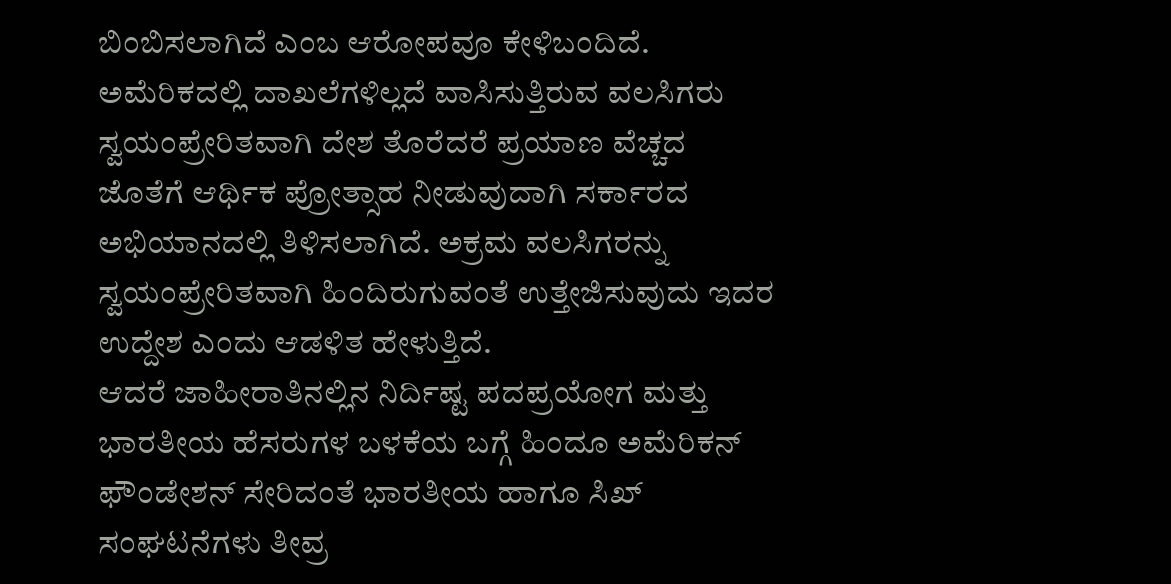ಬಿಂಬಿಸಲಾಗಿದೆ ಎಂಬ ಆರೋಪವೂ ಕೇಳಿಬಂದಿದೆ.
ಅಮೆರಿಕದಲ್ಲಿ ದಾಖಲೆಗಳಿಲ್ಲದೆ ವಾಸಿಸುತ್ತಿರುವ ವಲಸಿಗರು ಸ್ವಯಂಪ್ರೇರಿತವಾಗಿ ದೇಶ ತೊರೆದರೆ ಪ್ರಯಾಣ ವೆಚ್ಚದ ಜೊತೆಗೆ ಆರ್ಥಿಕ ಪ್ರೋತ್ಸಾಹ ನೀಡುವುದಾಗಿ ಸರ್ಕಾರದ ಅಭಿಯಾನದಲ್ಲಿ ತಿಳಿಸಲಾಗಿದೆ. ಅಕ್ರಮ ವಲಸಿಗರನ್ನು ಸ್ವಯಂಪ್ರೇರಿತವಾಗಿ ಹಿಂದಿರುಗುವಂತೆ ಉತ್ತೇಜಿಸುವುದು ಇದರ ಉದ್ದೇಶ ಎಂದು ಆಡಳಿತ ಹೇಳುತ್ತಿದೆ.
ಆದರೆ ಜಾಹೀರಾತಿನಲ್ಲಿನ ನಿರ್ದಿಷ್ಟ ಪದಪ್ರಯೋಗ ಮತ್ತು ಭಾರತೀಯ ಹೆಸರುಗಳ ಬಳಕೆಯ ಬಗ್ಗೆ ಹಿಂದೂ ಅಮೆರಿಕನ್ ಫೌಂಡೇಶನ್ ಸೇರಿದಂತೆ ಭಾರತೀಯ ಹಾಗೂ ಸಿಖ್ ಸಂಘಟನೆಗಳು ತೀವ್ರ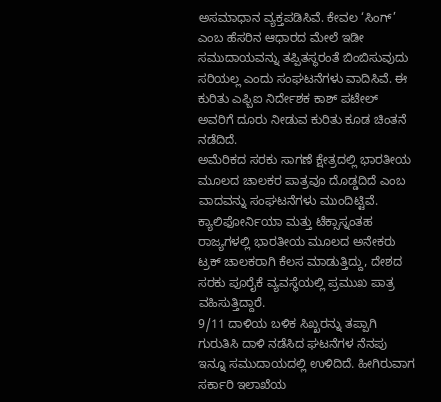ಅಸಮಾಧಾನ ವ್ಯಕ್ತಪಡಿಸಿವೆ. ಕೇವಲ ‘ಸಿಂಗ್’ ಎಂಬ ಹೆಸರಿನ ಆಧಾರದ ಮೇಲೆ ಇಡೀ ಸಮುದಾಯವನ್ನು ತಪ್ಪಿತಸ್ಥರಂತೆ ಬಿಂಬಿಸುವುದು ಸರಿಯಲ್ಲ ಎಂದು ಸಂಘಟನೆಗಳು ವಾದಿಸಿವೆ. ಈ ಕುರಿತು ಎಫ್ಬಿಐ ನಿರ್ದೇಶಕ ಕಾಶ್ ಪಟೇಲ್ ಅವರಿಗೆ ದೂರು ನೀಡುವ ಕುರಿತು ಕೂಡ ಚಿಂತನೆ ನಡೆದಿದೆ.
ಅಮೆರಿಕದ ಸರಕು ಸಾಗಣೆ ಕ್ಷೇತ್ರದಲ್ಲಿ ಭಾರತೀಯ ಮೂಲದ ಚಾಲಕರ ಪಾತ್ರವೂ ದೊಡ್ಡದಿದೆ ಎಂಬ ವಾದವನ್ನು ಸಂಘಟನೆಗಳು ಮುಂದಿಟ್ಟಿವೆ. ಕ್ಯಾಲಿಫೋರ್ನಿಯಾ ಮತ್ತು ಟೆಕ್ಸಾಸ್ನಂತಹ ರಾಜ್ಯಗಳಲ್ಲಿ ಭಾರತೀಯ ಮೂಲದ ಅನೇಕರು ಟ್ರಕ್ ಚಾಲಕರಾಗಿ ಕೆಲಸ ಮಾಡುತ್ತಿದ್ದು, ದೇಶದ ಸರಕು ಪೂರೈಕೆ ವ್ಯವಸ್ಥೆಯಲ್ಲಿ ಪ್ರಮುಖ ಪಾತ್ರ ವಹಿಸುತ್ತಿದ್ದಾರೆ.
9/11 ದಾಳಿಯ ಬಳಿಕ ಸಿಖ್ಖರನ್ನು ತಪ್ಪಾಗಿ ಗುರುತಿಸಿ ದಾಳಿ ನಡೆಸಿದ ಘಟನೆಗಳ ನೆನಪು ಇನ್ನೂ ಸಮುದಾಯದಲ್ಲಿ ಉಳಿದಿದೆ. ಹೀಗಿರುವಾಗ ಸರ್ಕಾರಿ ಇಲಾಖೆಯ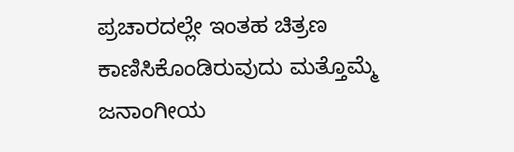ಪ್ರಚಾರದಲ್ಲೇ ಇಂತಹ ಚಿತ್ರಣ ಕಾಣಿಸಿಕೊಂಡಿರುವುದು ಮತ್ತೊಮ್ಮೆ ಜನಾಂಗೀಯ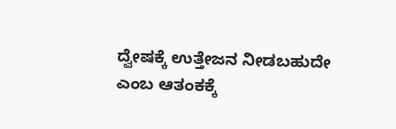ದ್ವೇಷಕ್ಕೆ ಉತ್ತೇಜನ ನೀಡಬಹುದೇ ಎಂಬ ಆತಂಕಕ್ಕೆ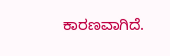ಕಾರಣವಾಗಿದೆ.